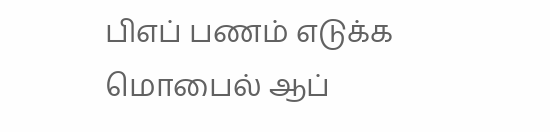பிஎப் பணம் எடுக்க மொபைல் ஆப்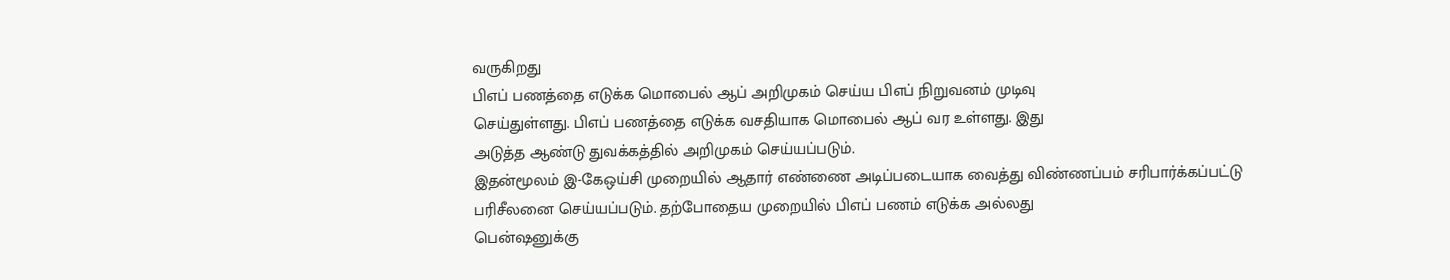வருகிறது
பிஎப் பணத்தை எடுக்க மொபைல் ஆப் அறிமுகம் செய்ய பிஎப் நிறுவனம் முடிவு
செய்துள்ளது. பிஎப் பணத்தை எடுக்க வசதியாக மொபைல் ஆப் வர உள்ளது. இது
அடுத்த ஆண்டு துவக்கத்தில் அறிமுகம் செய்யப்படும்.
இதன்மூலம் இ-கேஒய்சி முறையில் ஆதார் எண்ணை அடிப்படையாக வைத்து விண்ணப்பம் சரிபார்க்கப்பட்டு
பரிசீலனை செய்யப்படும். தற்போதைய முறையில் பிஎப் பணம் எடுக்க அல்லது
பென்ஷனுக்கு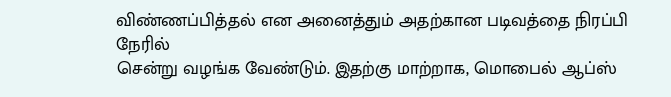விண்ணப்பித்தல் என அனைத்தும் அதற்கான படிவத்தை நிரப்பி நேரில்
சென்று வழங்க வேண்டும். இதற்கு மாற்றாக, மொபைல் ஆப்ஸ்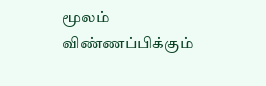மூலம்
விண்ணப்பிக்கும்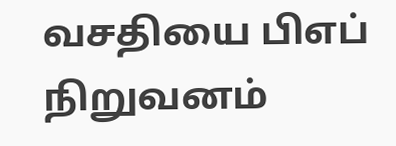வசதியை பிஎப் நிறுவனம்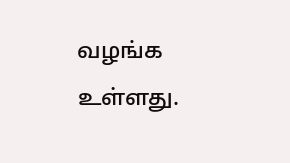வழங்க உள்ளது.